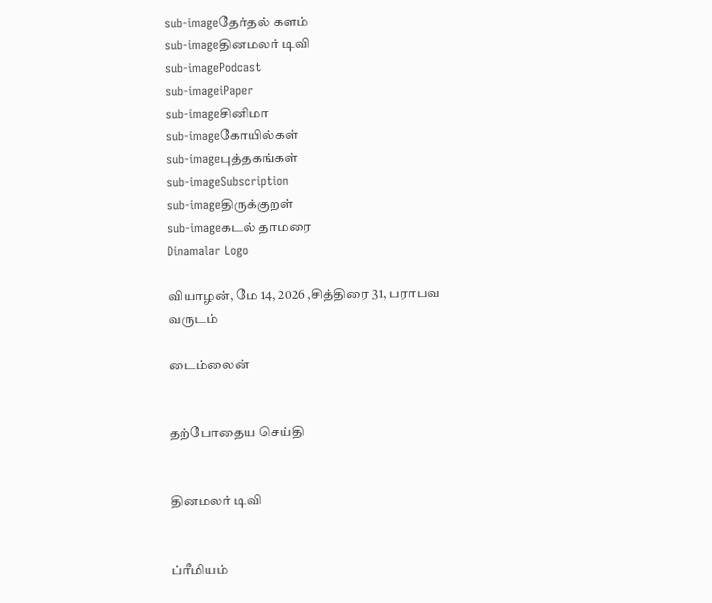sub-imageதேர்தல் களம்
sub-imageதினமலர் டிவி
sub-imagePodcast
sub-imageiPaper
sub-imageசினிமா
sub-imageகோயில்கள்
sub-imageபுத்தகங்கள்
sub-imageSubscription
sub-imageதிருக்குறள்
sub-imageகடல் தாமரை
Dinamalar Logo

வியாழன், மே 14, 2026 ,சித்திரை 31, பராபவ வருடம்

டைம்லைன்


தற்போதைய செய்தி


தினமலர் டிவி


ப்ரீமியம்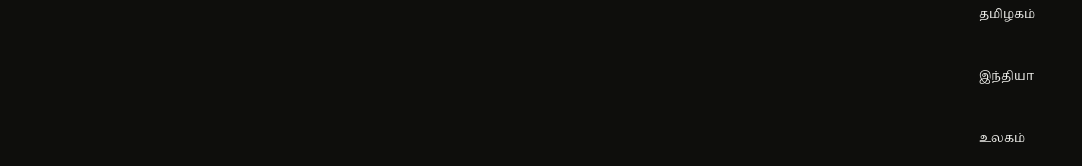தமிழகம்


இந்தியா


உலகம்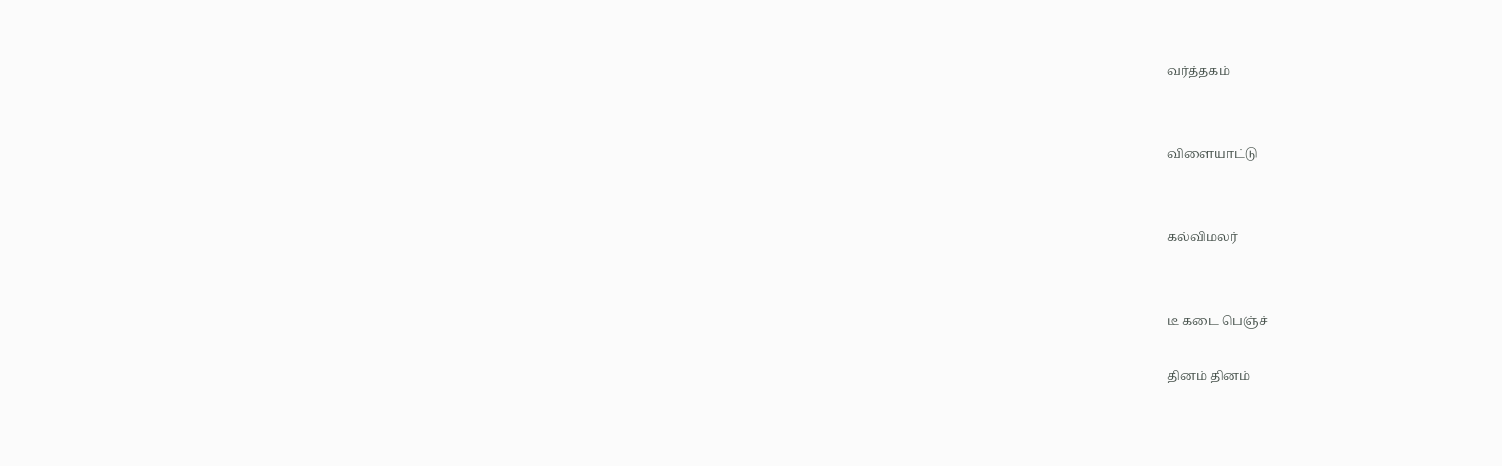வர்த்தகம்


விளையாட்டு


கல்விமலர்


டீ கடை பெஞ்ச்

தினம் தினம்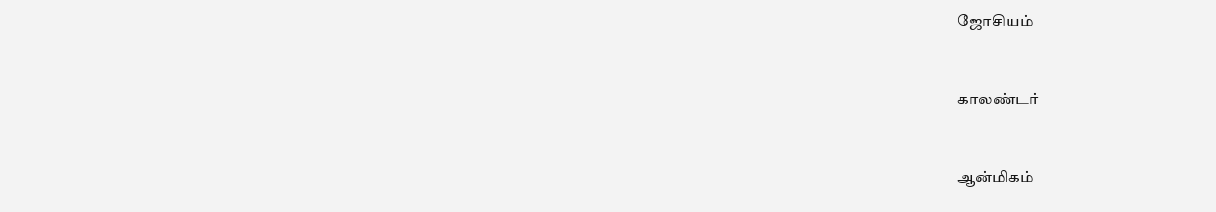ஜோசியம்


காலண்டர்


ஆன்மிகம்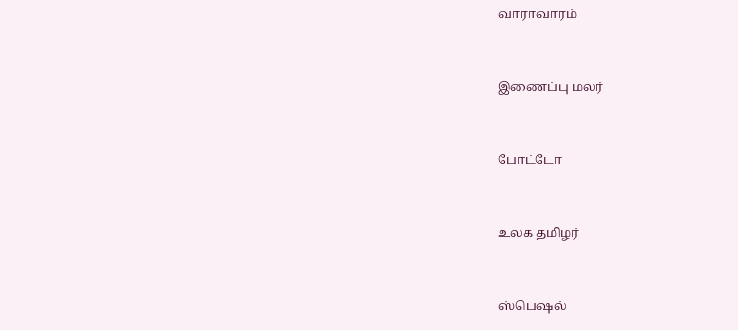வாராவாரம்


இணைப்பு மலர்


போட்டோ


உலக தமிழர்


ஸ்பெஷல்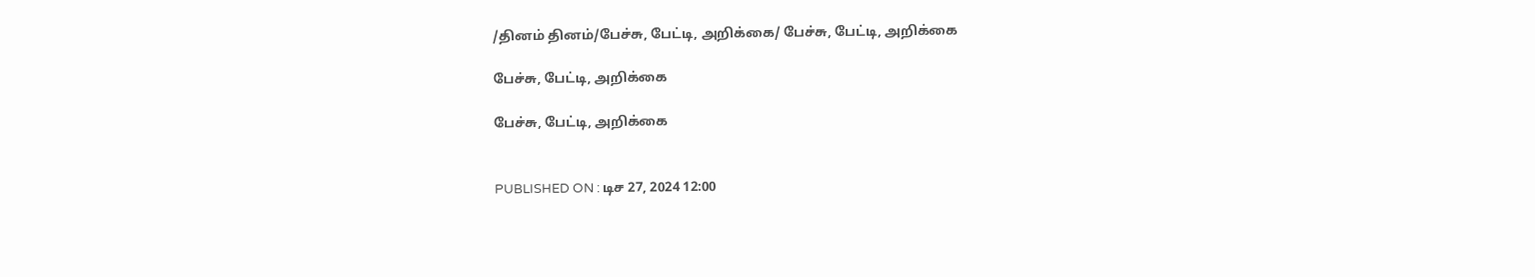/தினம் தினம்/பேச்சு, பேட்டி, அறிக்கை/ பேச்சு, பேட்டி, அறிக்கை

பேச்சு, பேட்டி, அறிக்கை

பேச்சு, பேட்டி, அறிக்கை


PUBLISHED ON : டிச 27, 2024 12:00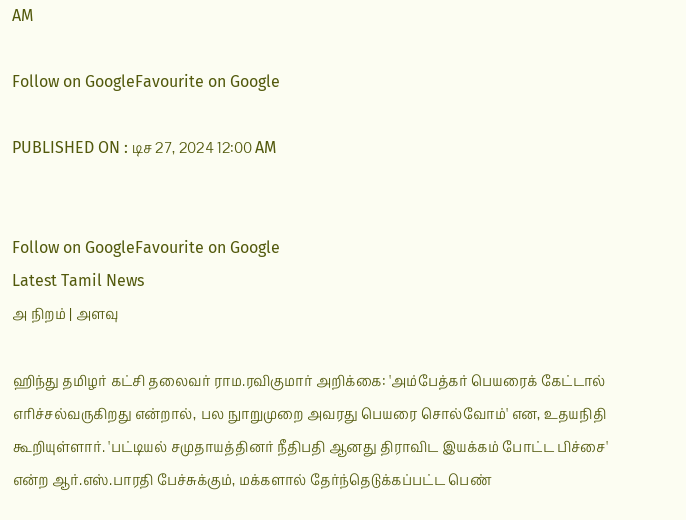AM

Follow on GoogleFavourite on Google

PUBLISHED ON : டிச 27, 2024 12:00 AM


Follow on GoogleFavourite on Google
Latest Tamil News
அ நிறம் | அளவு

ஹிந்து தமிழர் கட்சி தலைவர் ராம.ரவிகுமார் அறிக்கை: 'அம்பேத்கர் பெயரைக் கேட்டால் எரிச்சல்வருகிறது என்றால், பல நுாறுமுறை அவரது பெயரை சொல்வோம்' என, உதயநிதி கூறியுள்ளார். 'பட்டியல் சமுதாயத்தினர் நீதிபதி ஆனது திராவிட இயக்கம் போட்ட பிச்சை' என்ற ஆர்.எஸ்.பாரதி பேச்சுக்கும், மக்களால் தேர்ந்தெடுக்கப்பட்ட பெண்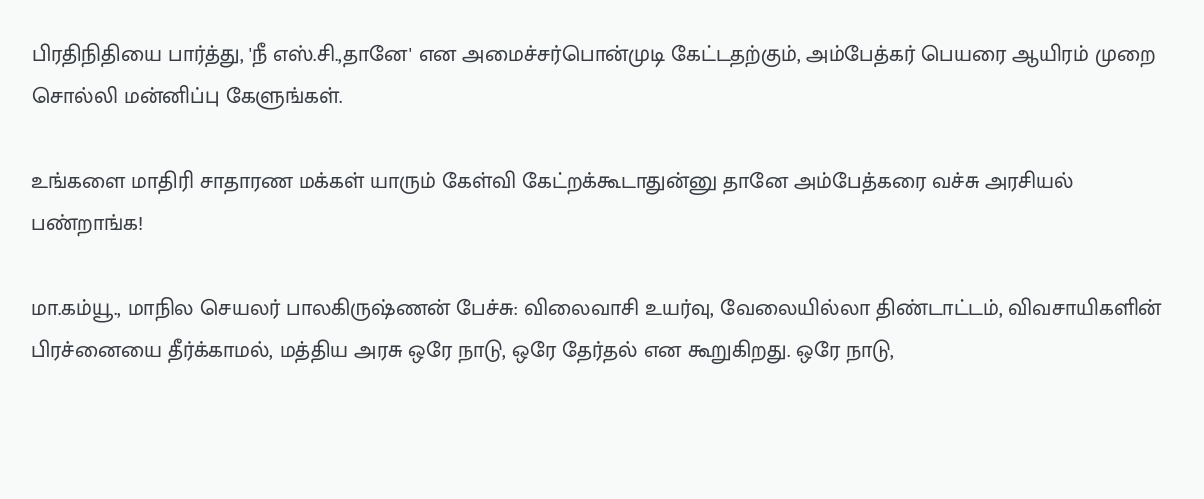பிரதிநிதியை பார்த்து, 'நீ எஸ்.சி.,தானே' என அமைச்சர்பொன்முடி கேட்டதற்கும், அம்பேத்கர் பெயரை ஆயிரம் முறை சொல்லி மன்னிப்பு கேளுங்கள்.

உங்களை மாதிரி சாதாரண மக்கள் யாரும் கேள்வி கேட்றக்கூடாதுன்னு தானே அம்பேத்கரை வச்சு அரசியல் பண்றாங்க!

மா.கம்யூ., மாநில செயலர் பாலகிருஷ்ணன் பேச்சு: விலைவாசி உயர்வு, வேலையில்லா திண்டாட்டம், விவசாயிகளின் பிரச்னையை தீர்க்காமல், மத்திய அரசு ஒரே நாடு, ஒரே தேர்தல் என கூறுகிறது. ஒரே நாடு,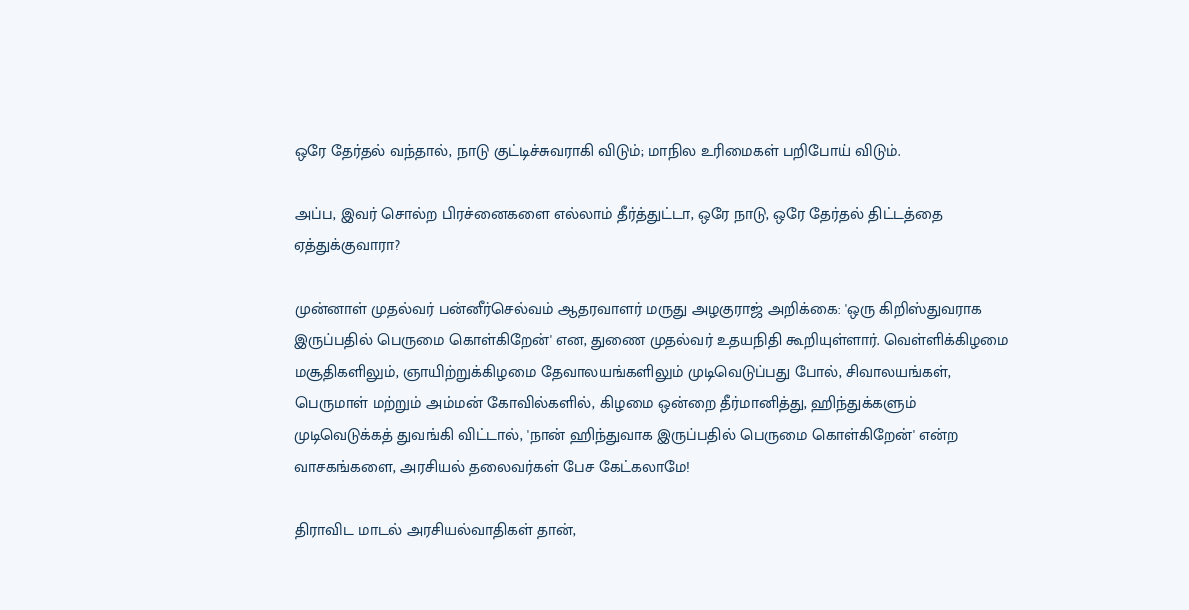ஒரே தேர்தல் வந்தால், நாடு குட்டிச்சுவராகி விடும்; மாநில உரிமைகள் பறிபோய் விடும்.

அப்ப, இவர் சொல்ற பிரச்னைகளை எல்லாம் தீர்த்துட்டா, ஒரே நாடு, ஒரே தேர்தல் திட்டத்தை ஏத்துக்குவாரா?

முன்னாள் முதல்வர் பன்னீர்செல்வம் ஆதரவாளர் மருது அழகுராஜ் அறிக்கை: 'ஒரு கிறிஸ்துவராக இருப்பதில் பெருமை கொள்கிறேன்' என, துணை முதல்வர் உதயநிதி கூறியுள்ளார். வெள்ளிக்கிழமை மசூதிகளிலும், ஞாயிற்றுக்கிழமை தேவாலயங்களிலும் முடிவெடுப்பது போல், சிவாலயங்கள், பெருமாள் மற்றும் அம்மன் கோவில்களில், கிழமை ஒன்றை தீர்மானித்து, ஹிந்துக்களும் முடிவெடுக்கத் துவங்கி விட்டால், 'நான் ஹிந்துவாக இருப்பதில் பெருமை கொள்கிறேன்' என்ற வாசகங்களை, அரசியல் தலைவர்கள் பேச கேட்கலாமே!

திராவிட மாடல் அரசியல்வாதிகள் தான்,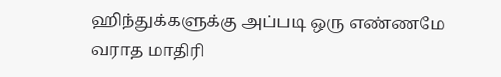ஹிந்துக்களுக்கு அப்படி ஒரு எண்ணமே வராத மாதிரி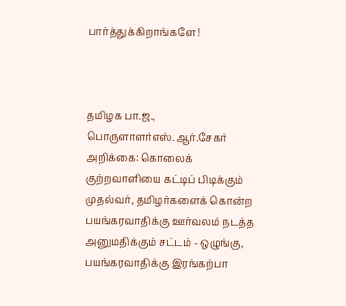பார்த்துக்கிறாங்களே!



தமிழக பா.ஜ., பொருளாளர்எஸ்.ஆர்.சேகர் அறிக்கை: கொலைக் குற்றவாளியை கட்டிப் பிடிக்கும் முதல்வர், தமிழர்களைக் கொன்ற பயங்கரவாதிக்கு ஊர்வலம் நடத்த அனுமதிக்கும் சட்டம் - ஒழுங்கு, பயங்கரவாதிக்கு இரங்கற்பா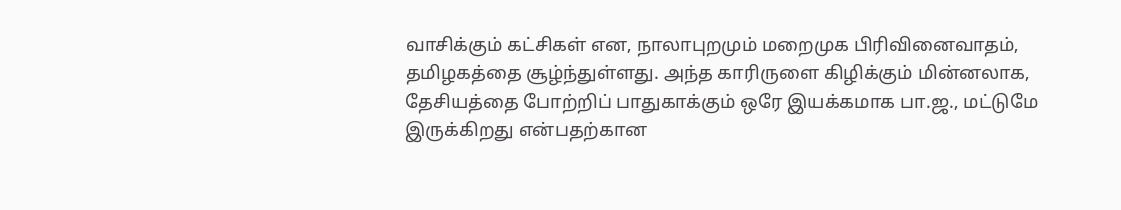வாசிக்கும் கட்சிகள் என, நாலாபுறமும் மறைமுக பிரிவினைவாதம், தமிழகத்தை சூழ்ந்துள்ளது. அந்த காரிருளை கிழிக்கும் மின்னலாக, தேசியத்தை போற்றிப் பாதுகாக்கும் ஒரே இயக்கமாக பா.ஜ., மட்டுமே இருக்கிறது என்பதற்கான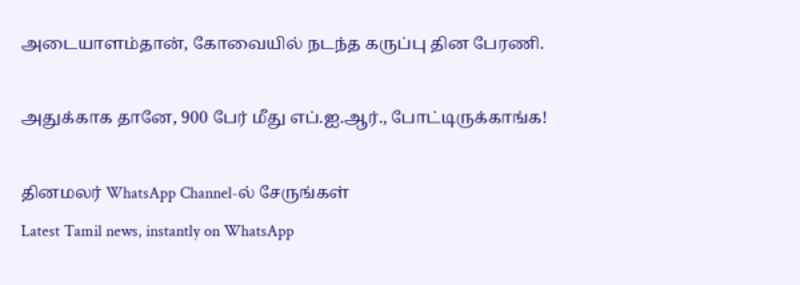அடையாளம்தான், கோவையில் நடந்த கருப்பு தின பேரணி.

அதுக்காக தானே, 900 பேர் மீது எப்.ஐ.ஆர்., போட்டிருக்காங்க!

தினமலர் WhatsApp Channel-ல் சேருங்கள்
Latest Tamil news, instantly on WhatsApp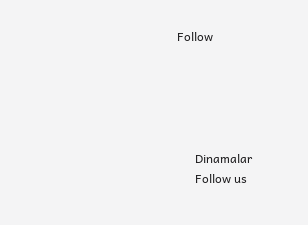Follow





      Dinamalar
      Follow us